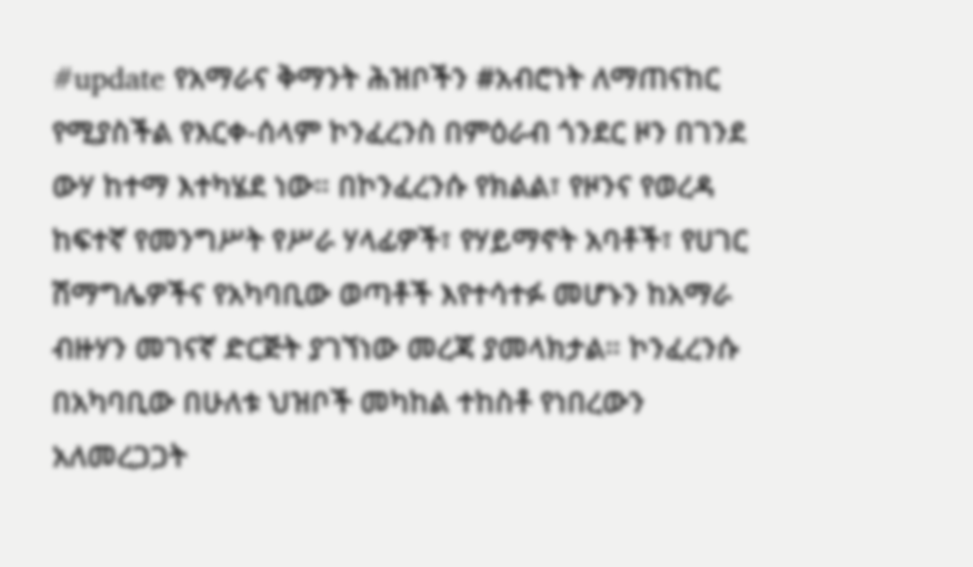#update የአማራና ቅማንት ሕዝቦችን #አብሮነት ለማጠናከር የሚያስችል የእርቀ-ሰላም ኮንፈረንስ በምዕራብ ጎንደር ዞን በገንደ ውሃ ከተማ እተካሄደ ነው። በኮንፈረንሱ የክልል፣ የዞንና የወረዳ ከፍተኛ የመንግሥት የሥራ ሃላፊዎች፣ የሃይማኖት አባቶች፣ የሀገር ሽማግሌዎችና የአካባቢው ወጣቶች እየተሳተፉ መሆኑን ከአማራ ብዙሃን መገናኛ ድርጅት ያገኘነው መረጃ ያመላክታል። ኮንፈረንሱ በአካባቢው በሁለቱ ህዝቦች መካከል ተከስቶ የነበረውን አለመረጋጋት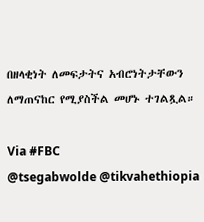በዘላቂነት ለመፍታትና አብሮነትታቸውን ለማጠናከር የሚያስችል መሆኑ ተገልጿል።

Via #FBC
@tsegabwolde @tikvahethiopia